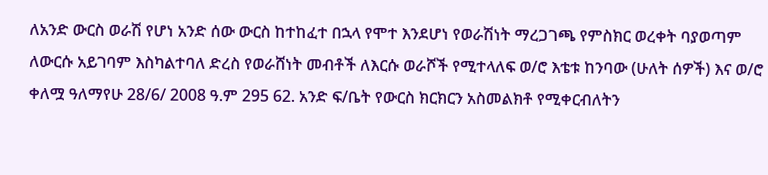ለአንድ ውርስ ወራሽ የሆነ አንድ ሰው ውርስ ከተከፈተ በኋላ የሞተ እንደሆነ የወራሽነት ማረጋገጫ የምስክር ወረቀት ባያወጣም ለውርሱ አይገባም እስካልተባለ ድረስ የወራሸነት መብቶች ለእርሱ ወራሾች የሚተላለፍ ወ/ሮ እቴቱ ከንባው (ሁለት ሰዎች) እና ወ/ሮ ቀለሟ ዓለማየሁ 28/6/ 2008 ዓ.ም 295 62. አንድ ፍ/ቤት የውርስ ክርክርን አስመልክቶ የሚቀርብለትን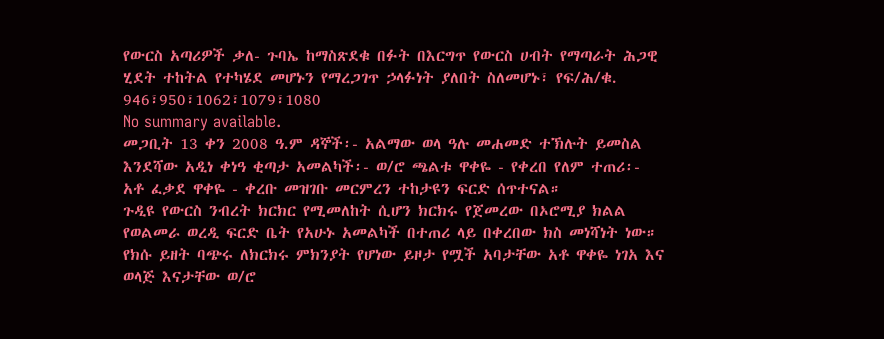የውርስ አጣሪዎች ቃለ- ጉባኤ ከማስጽደቁ በፉት በእርግጥ የውርስ ሀብት የማጣራት ሕጋዊ ሂደት ተከትል የተካሄደ መሆኑን የማረጋገጥ ኃላፉነት ያለበት ስለመሆኑ፣ የፍ/ሕ/ቁ. 946፣950፣1062፣1079፣1080
No summary available.
መጋቢት 13 ቀን 2008 ዓ.ም ዳኞች፡- አልማው ወላ ዓሉ መሐመድ ተኽሉት ይመስል እንደሻው አዲነ ቀነዓ ቂጣታ አመልካች፡- ወ/ሮ ጫልቱ ዋቀዬ - የቀረበ የለም ተጠሪ፡- አቶ ፈቃደ ዋቀዬ - ቀረቡ መዝገቡ መርምረን ተከታዩን ፍርድ ሰጥተናል።
ጉዲዩ የውርስ ንብረት ክርክር የሚመለከት ሲሆን ክርክሩ የጀመረው በኦሮሚያ ክልል የወልመራ ወረዲ ፍርድ ቤት የአሁኑ አመልካች በተጠሪ ላይ በቀረበው ክስ መነሻነት ነው። የክሱ ይዘት ባጭሩ ለክርክሩ ምክንያት የሆነው ይዞታ የሟች አባታቸው አቶ ዋቀዬ ነገአ እና ወላጅ እናታቸው ወ/ሮ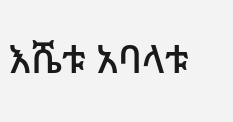እሼቱ አባላቱ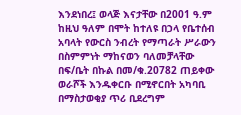እንደነበረ፤ ወላጅ እናታቸው በ2001 ዓ.ም ከዚህ ዓለም በሞት ከተለዩ በኃላ የቤተሰብ አባላት የውርስ ንብረት የማጣራት ሥራውን በስምምነት ማከናወን ባለመቻላቸው በፍ/ቤት በኩል በመ/ቁ.20782 ጠይቀው ወራሾች እንዱቀርቡ በሚኖርበት አካባቢ በማስታወቂያ ጥሪ ቢደረግም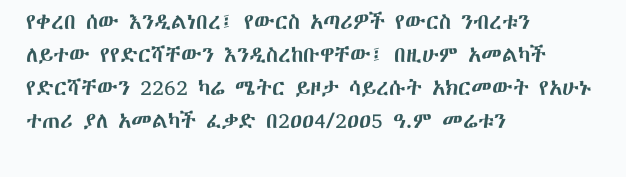የቀረበ ሰው እንዲልነበረ፤ የውርስ አጣሪዎች የውርስ ንብረቱን ለይተው የየድርሻቸውን እንዲስረከቡዋቸው፤ በዚሁም አመልካች የድርሻቸውን 2262 ካሬ ሜትር ይዞታ ሳይረሱት አክርመውት የአሁኑ ተጠሪ ያለ አመልካች ፈቃድ በ2ዐዐ4/2ዐዐ5 ዓ.ም መሬቱን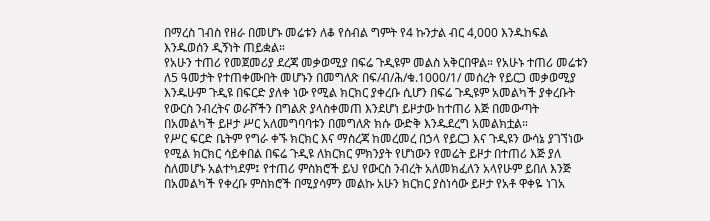በማረስ ገብስ የዘራ በመሆኑ መሬቱን ለቆ የሰብል ግምት የ4 ኩንታል ብር 4,000 እንዱከፍል እንዱወሰን ዲኝነት ጠይቋል።
የአሁን ተጠሪ የመጀመሪያ ደረጃ መቃወሚያ በፍሬ ጉዲዩም መልስ አቅርበዋል። የአሁኑ ተጠሪ መሬቱን ለ5 ዓመታት የተጠቀሙበት መሆኑን በመግለጽ በፍ/ብ/ሕ/ቁ.1000/1/ መሰረት የይርጋ መቃወሚያ እንዱሁም ጉዲዩ በፍርድ ያለቀ ነው የሚል ክርክር ያቀረቡ ሲሆን በፍሬ ጉዲዩም አመልካች ያቀረቡት የውርስ ንብረትና ወራሾችን በግልጽ ያላስቀመጠ እንደሆነ ይዞታው ከተጠሪ እጅ በመውጣት በአመልካች ይዞታ ሥር አለመግባባቱን በመግለጽ ክሱ ውድቅ እንዱደረግ አመልክቷል።
የሥር ፍርድ ቤትም የግራ ቀኙ ክርክር እና ማስረጃ ከመረመረ በኃላ የይርጋ እና ጉዲዩን ውሳኔ ያገኘነው የሚል ክርክር ሳይቀበል በፍሬ ጉዲዩ ለክርክር ምክንያት የሆነውን የመሬት ይዞታ በተጠሪ እጅ ያለ ስለመሆኑ አልተካደም፤ የተጠሪ ምስክሮች ይህ የውርስ ንብረት አለመክፈለን አላየሁም ይበለ እንጅ በአመልካች የቀረቡ ምስክሮች በሚያሳምን መልኩ አሁን ክርክር ያስነሳው ይዞታ የአቶ ዋቀዬ ነገአ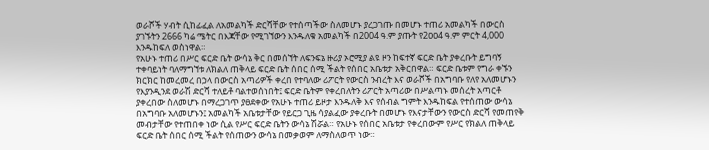ወራሾች ሃብት ሲከፊፈል ለአመልካች ድርሻቸው የተሰጣችው ስለመሆኑ ያረጋገጡ በመሆኑ ተጠሪ አመልካች በውርስ ያገኙትን 2666 ካሬ ሜትር በእጃቸው የሚገኘውን እንዱለቁ አመልካች በ2004 ዓ.ም ያጡት የ2ዐዐ4 ዓ.ም ምርት 4,000 እንዱከፍለ ወስነዋል።
የአሁኑ ተጠሪ በሥር ፍርድ ቤት ውሳኔ ቅር በመሰኘት ለፍንፍኔ ዙሪያ ኦሮሚያ ልዩ ዞን ከፍተኛ ፍርድ ቤት ያቀረቡት ይግባኝ ተቀባይነት ባለማግኘቱ ለክልለ ጠቅላይ ፍርድ ቤት ሰበር ሰሚ ችልት የሰበር አቤቱታ አቅርበዋል። ፍርድ ቤቱም የግራ ቀኙን ክርክር ከመረመረ በኃላ በውርስ አጣሪዎች ቀረበ የተባለው ሪፖርት የውርስ ንብረት እና ወራሾች በአግባቡ የለየ አለመሆኑን የእያንዲንደ ወራሽ ድርሻ ተለይቶ ባልተወሰነበት፤ ፍርድ ቤትም የቀረበለትን ሪፖርት አጣሪው በሥልጣኑ መሰረት አጣርቶ ያቀረበው ስለመሆኑ በማረጋገጥ ያፀደቀው የአሁኑ ተጠሪ ይዞታ እንዱለቅ እና የሰብል ግምት እንዱከፍል የተሰጠው ውሳኔ በአግባቡ አለመሆኑን፤ አመልካች አቤቱታቸው የይርጋ ጊዜ ሳያልፈው ያቀረቡት በመሆኑ የእናታቸውን የውርስ ድርሻ የመጠየቅ መብታቸው የተጠበቀ ነው ሲል የሥር ፍርድ ቤትን ውሳኔ ሽሯል። የአሁኑ የሰበር አቤቱታ የቀረበውም የሥር የክልለ ጠቅላይ ፍርድ ቤት ሰበር ሰሚ ችልት የሰጠውን ውሳኔ በመቃወም ለማስለወጥ ነው።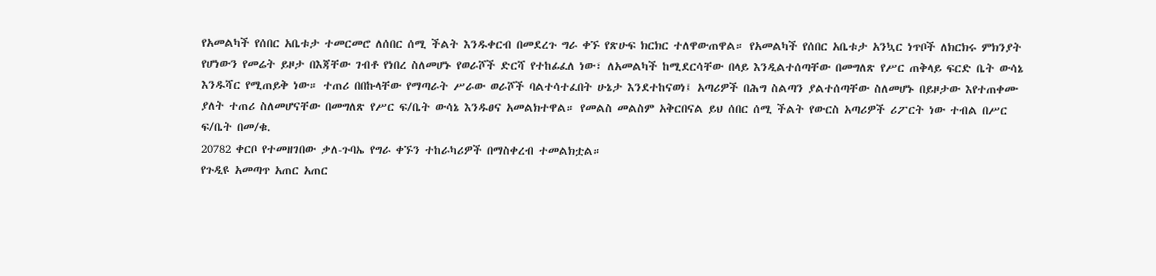የአመልካች የሰበር አቤቱታ ተመርመሮ ለሰበር ሰሚ ችልት እንዱቀርብ በመደረጉ ግራ ቀኙ የጽሁፍ ክርክር ተለዋውጠዋል። የአመልካች የሰበር አቤቱታ አንኳር ነጥቦች ለክርክሩ ምክንያት የሆነውን የመሬት ይዞታ በእጃቸው ገብቶ የነበረ ስለመሆኑ የወራሾች ድርሻ የተከፊፈለ ነው፣ ለአመልካች ከሚደርሳቸው በላይ እንዲልተሰጣቸው በመግለጽ የሥር ጠቅላይ ፍርድ ቤት ውሳኔ እንዱሻር የሚጠይቅ ነው። ተጠሪ በበኩላቸው የማጣራት ሥራው ወራሾች ባልተሳተፈበት ሁኔታ እንደተከናወነ፤ አጣሪዎች በሕግ ስልጣን ያልተሰጣቸው ስለመሆኑ በይዞታው እየተጠቀሙ ያለት ተጠሪ ስለመሆናቸው በመግለጽ የሥር ፍ/ቤት ውሳኔ እንዱፀና አመልክተዋል። የመልስ መልስም አቅርበናል ይህ ሰበር ሰሚ ችልት የውርስ አጣሪዎች ሪፖርት ነው ተብል በሥር ፍ/ቤት በመ/ቁ.
20782 ቀርቦ የተመዘገበው ቃለ-ጉባኤ የግራ ቀኙን ተከራካሪዎች በማስቀረብ ተመልክቷል።
የጉዲዩ አመጣጥ አጠር አጠር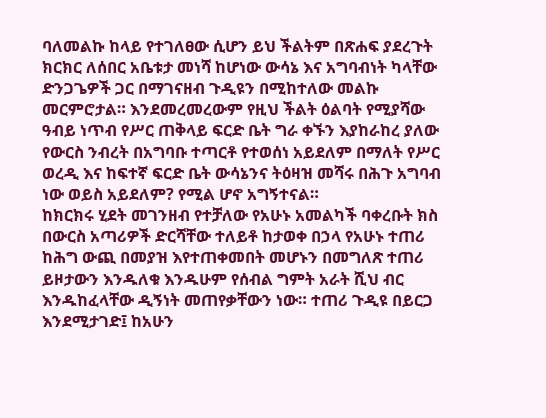ባለመልኩ ከላይ የተገለፀው ሲሆን ይህ ችልትም በጽሐፍ ያደረጉት ክርክር ለሰበር አቤቱታ መነሻ ከሆነው ውሳኔ እና አግባብነት ካላቸው ድንጋጌዎች ጋር በማገናዘብ ጉዲዩን በሚከተለው መልኩ መርምሮታል። እንደመረመረውም የዚህ ችልት ዕልባት የሚያሻው ዓብይ ነጥብ የሥር ጠቅላይ ፍርድ ቤት ግራ ቀኙን እያከራከረ ያለው የውርስ ንብረት በአግባቡ ተጣርቶ የተወሰነ አይደለም በማለት የሥር ወረዲ እና ከፍተኛ ፍርድ ቤት ውሳኔንና ትዕዛዝ መሻሩ በሕጉ አግባብ ነው ወይስ አይደለም? የሚል ሆኖ አግኝተናል።
ከክርክሩ ሂደት መገንዘብ የተቻለው የአሁኑ አመልካች ባቀረቡት ክስ በውርስ አጣሪዎች ድርሻቸው ተለይቶ ከታወቀ በኃላ የአሁኑ ተጠሪ ከሕግ ውጪ በመያዝ እየተጠቀመበት መሆኑን በመግለጽ ተጠሪ ይዞታውን እንዱለቁ እንዱሁም የሰብል ግምት አራት ሺህ ብር እንዱከፈላቸው ዲኝነት መጠየቃቸውን ነው። ተጠሪ ጉዲዩ በይርጋ እንደሚታገድ፤ ከአሁን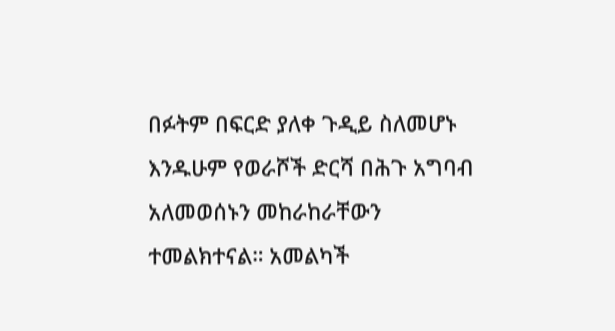በፉትም በፍርድ ያለቀ ጉዲይ ስለመሆኑ እንዱሁም የወራሾች ድርሻ በሕጉ አግባብ አለመወሰኑን መከራከራቸውን ተመልክተናል። አመልካች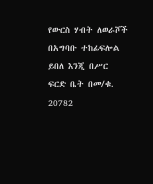የውርስ ሃብት ለወራሾች በአግባቡ ተከፊፍሎል ይበለ እንጂ በሥር ፍርድ ቤት በመ/ቁ. 20782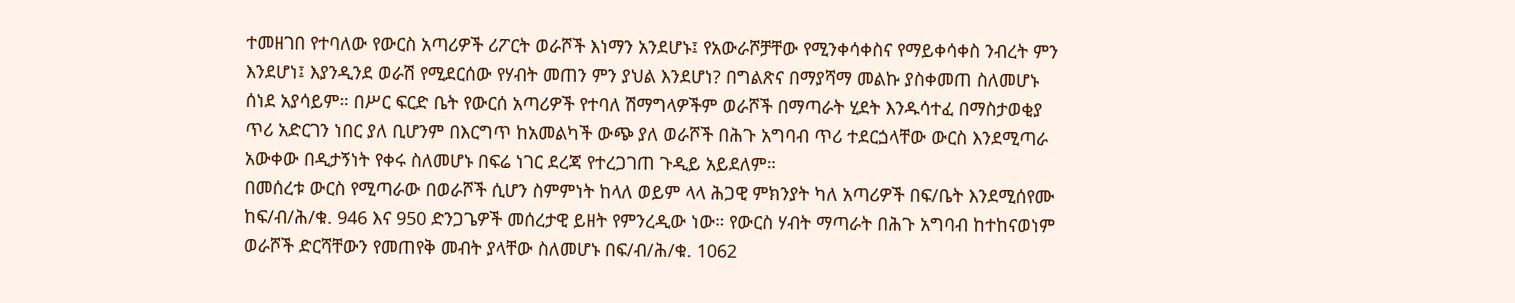ተመዘገበ የተባለው የውርስ አጣሪዎች ሪፖርት ወራሾች እነማን አንደሆኑ፤ የአውራሾቻቸው የሚንቀሳቀስና የማይቀሳቀስ ንብረት ምን እንደሆነ፤ እያንዲንደ ወራሽ የሚደርሰው የሃብት መጠን ምን ያህል እንደሆነ? በግልጽና በማያሻማ መልኩ ያስቀመጠ ስለመሆኑ ሰነደ አያሳይም። በሥር ፍርድ ቤት የውርሰ አጣሪዎች የተባለ ሽማግላዎችም ወራሾች በማጣራት ሂደት እንዱሳተፈ በማስታወቂያ ጥሪ አድርገን ነበር ያለ ቢሆንም በእርግጥ ከአመልካች ውጭ ያለ ወራሾች በሕጉ አግባብ ጥሪ ተደርጏላቸው ውርስ እንደሚጣራ አውቀው በዲታኝነት የቀሩ ስለመሆኑ በፍሬ ነገር ደረጃ የተረጋገጠ ጉዲይ አይደለም።
በመሰረቱ ውርስ የሚጣራው በወራሾች ሲሆን ስምምነት ከላለ ወይም ላላ ሕጋዊ ምክንያት ካለ አጣሪዎች በፍ/ቤት እንደሚሰየሙ ከፍ/ብ/ሕ/ቁ. 946 እና 950 ድንጋጌዎች መሰረታዊ ይዘት የምንረዲው ነው። የውርስ ሃብት ማጣራት በሕጉ አግባብ ከተከናወነም ወራሾች ድርሻቸውን የመጠየቅ መብት ያላቸው ስለመሆኑ በፍ/ብ/ሕ/ቁ. 1062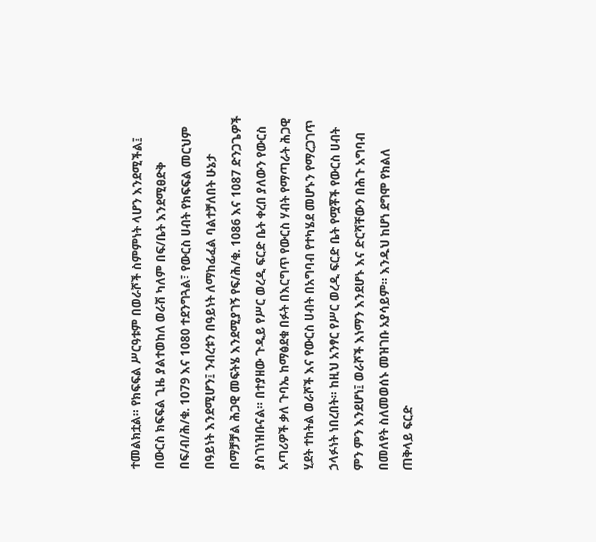ተመልክቷል። የክፍፍል ሥርዓቱም በወራሾች ስምምነት ላሆን እንደሚችል፤ በውርስ ክፍፍል ጊዜ ያልተወከለ ወራሽ ካለም በፍ/ቤት እንደሚፀድቅ በፍ/ብ/ሕ/ቁ. 1079 እና 1080 ተደንግጓል፣ የውርስ ሀብት የክፍፍል መርህም በዓይነት እንደሚሆን፤ ንብረቱን በዓይነት ለማከፊፈል ባልተቻለበት ሁኔታ በማቻቻል ሕጋዊ መፍትሄ እንደሚያገኝ የፍ/ሕ/ቁ. 1086 እና 1087 ድንጋጌዎች ያስገነዝቡናል። በተያዘው ጉዲይ የሥር ወረዲ ፍርድ ቤት ቀረበ ያለውን የውርስ አጣሪዎች ቃለ ጉባኤ ከማፅደቁ በፉት በእርግጥ የውርስ ሃብት የማጣራት ሕጋዊ ሂደት ተከትል ወራሾች እና የውርስ ሀብት በአግባብ የተካሄደ መሆኑን የማረጋገጥ ኃላፉነት ነበረበት። ከዚህ አንፃር የሥር ወረዲ ፍርድ ቤት የሟቾች የውርስ ሀብት ምን ምን እንደሆነ፤ ወራሾች እነማን እንደሆኑ እና ድርሻቸውን በሕጉ አግባብ በመለየት ስለመወሰኑ መዝገቡ አያሳይም። እንዱህ ከሆነ ደግሞ የክልለ ጠቅላይ ፍርድ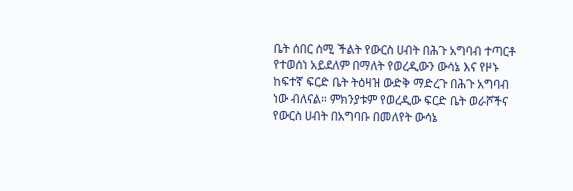ቤት ሰበር ሰሚ ችልት የውርስ ሀብት በሕጉ አግባብ ተጣርቶ የተወሰነ አይደለም በማለት የወረዲውን ውሳኔ እና የዞኑ ከፍተኛ ፍርድ ቤት ትዕዛዝ ውድቅ ማድረጉ በሕጉ አግባብ ነው ብለናል። ምክንያቱም የወረዲው ፍርድ ቤት ወራሾችና የውርስ ሀብት በአግባቡ በመለየት ውሳኔ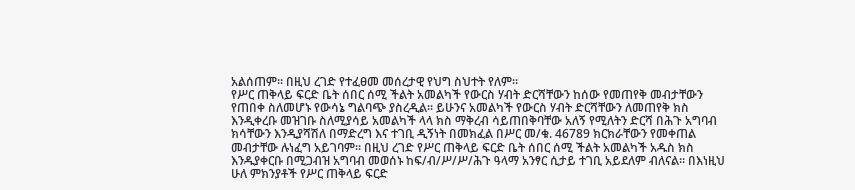አልሰጠም። በዚህ ረገድ የተፈፀመ መሰረታዊ የህግ ስህተት የለም።
የሥር ጠቅላይ ፍርድ ቤት ሰበር ሰሚ ችልት አመልካች የውርስ ሃብት ድርሻቸውን ከሰው የመጠየቅ መብታቸውን የጠበቀ ስለመሆኑ የውሳኔ ግልባጭ ያስረዲል። ይሁንና አመልካች የውርስ ሃብት ድርሻቸውን ለመጠየቅ ክስ እንዲቀረቡ መዝገቡ ስለሚያሳይ አመልካች ላላ ክስ ማቅረብ ሳይጠበቅባቸው አለኝ የሚለትን ድርሻ በሕጉ አግባብ ክሳቸውን እንዲያሻሽለ በማድረግ እና ተገቢ ዲኝነት በመክፈል በሥር መ/ቁ. 46789 ክርክራቸውን የመቀጠል መብታቸው ሉነፈግ አይገባም። በዚህ ረገድ የሥር ጠቅላይ ፍርድ ቤት ሰበር ሰሚ ችልት አመልካች አዱስ ክስ እንዱያቀርቡ በሚጋብዝ አግባብ መወሰኑ ከፍ/ብ/ሥ/ሥ/ሕጉ ዓላማ አንፃር ሲታይ ተገቢ አይደለም ብለናል። በእነዚህ ሁለ ምክንያቶች የሥር ጠቅላይ ፍርድ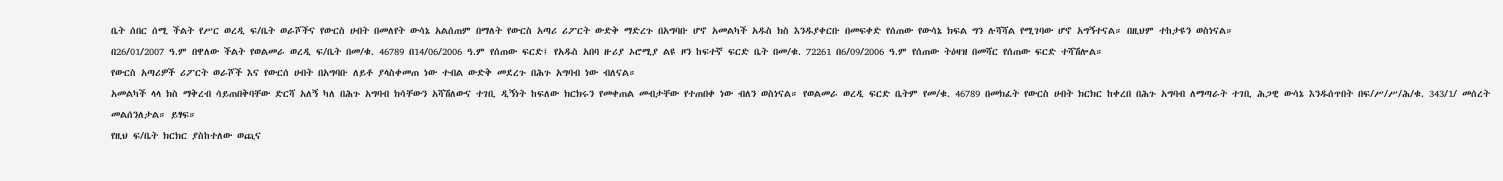ቤት ሰበር ሰሚ ችልት የሥር ወረዲ ፍ/ቤት ወራሾችና የውርስ ሀብት በመለየት ውሳኔ አልሰጠም በማለት የውርስ አጣሪ ሪፖርት ውድቅ ማድረጉ በአግባቡ ሆኖ አመልካች አዱስ ክስ እንዱያቀርቡ በመፍቀድ የሰጠው የውሳኔ ክፍል ግን ሉሻሻል የሚገባው ሆኖ አግኝተናል። በዚህም ተከታዩን ወስነናል።
በ26/01/2007 ዓ.ም በዋለው ችልት የወልመራ ወረዲ ፍ/ቤት በመ/ቁ. 46789 በ14/06/2006 ዓ.ም የሰጠው ፍርድ፤ የአዱስ አበባ ዙሪያ ኦሮሚያ ልዩ ዞን ከፍተኛ ፍርድ ቤት በመ/ቁ. 72261 በ6/09/2006 ዓ.ም የሰጠው ትዕዛዝ በመሻር የሰጠው ፍርድ ተሻሽሎል።
የውርስ አጣሪዎች ሪፖርት ወራሾች እና የውርሰ ሀብት በአግባቡ ለይቶ ያላስቀመጠ ነው ተብል ውድቅ መደረጉ በሕጉ አግባብ ነው ብለናል።
አመልካች ላላ ክስ ማቅረብ ሳይጠበቅባቸው ድርሻ አለኝ ካለ በሕጉ አግባብ ክሳቸውን አሻሽለውና ተገቢ ዲኝነት ከፍለው ክርክሩን የመቀጠል መብታቸው የተጠበቀ ነው ብለን ወስነናል። የወልመራ ወረዲ ፍርድ ቤትም የመ/ቁ. 46789 በመክፈት የውርስ ሀብት ክርክር ከቀረበ በሕጉ አግባብ ለማጣራት ተገቢ ሕጋዊ ውሳኔ እንዱሰጥበት በፍ/ሥ/ሥ/ሕ/ቁ. 343/1/ መሰረት መልሰንለታል። ይፃፍ።
የዚህ ፍ/ቤት ክርክር ያስከተለው ወጪና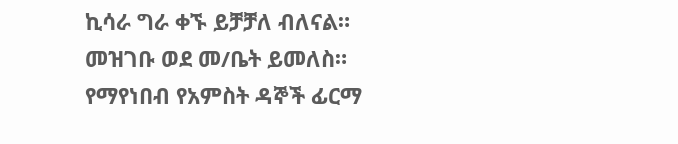ኪሳራ ግራ ቀኙ ይቻቻለ ብለናል።
መዝገቡ ወደ መ/ቤት ይመለስ።
የማየነበብ የአምስት ዳኞች ፊርማ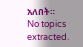አለበት።
No topics extracted.